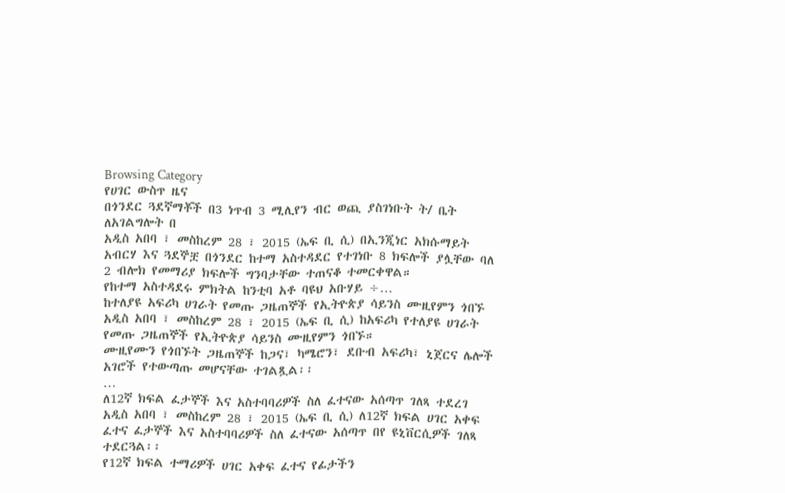Browsing Category
የሀገር ውስጥ ዜና
በጎንደር ጓደኛማቾች በ3 ነጥብ 3 ሚሊየን ብር ወጪ ያስገነቡት ት/ ቤት ለአገልግሎት በ
አዲስ አበባ ፣ መስከረም 28 ፣ 2015 (ኤፍ ቢ ሲ) በኢንጂነር አክሱማይት አብርሃ እና ጓደኞቿ በጎንደር ከተማ አስተዳደር የተገነቡ 8 ክፍሎች ያሏቸው ባለ 2 ብሎክ የመማሪያ ክፍሎች ግንባታቸው ተጠናቆ ተመርቀዋል።
የከተማ አስተዳደሩ ምክትል ከንቲባ አቶ ባዩህ አቡሃይ ÷…
ከተለያዩ አፍሪካ ሀገራት የመጡ ጋዜጠኞች የኢትዮጵያ ሳይንስ ሙዚየምን ጎበኙ
አዲስ አበባ ፣ መስከረም 28 ፣ 2015 (ኤፍ ቢ ሲ) ከአፍሪካ የተለያዩ ሀገራት የመጡ ጋዜጠኞች የኢትዮጵያ ሳይንስ ሙዚየምን ጎበኙ።
ሙዚየሙን የጎበኙት ጋዜጠኞች ከጋና፣ ካሜሮን፣ ደቡብ አፍሪካ፣ ኒጀርና ሌሎች አገሮች የተውጣጡ መሆናቸው ተገልጿል፡፡
…
ለ12ኛ ክፍል ፈታኞች እና አስተባባሪዎች ስለ ፈተናው አሰጣጥ ገለጻ ተደረገ
አዲስ አበባ ፣ መስከረም 28 ፣ 2015 (ኤፍ ቢ ሲ) ለ12ኛ ክፍል ሀገር አቀፍ ፈተና ፈታኞች እና አስተባባሪዎች ስለ ፈተናው አሰጣጥ በየ ዩኒቨርሲዎች ገለጻ ተደርጓል፡፡
የ12ኛ ክፍል ተማሪዎች ሀገር አቀፍ ፈተና የፊታችን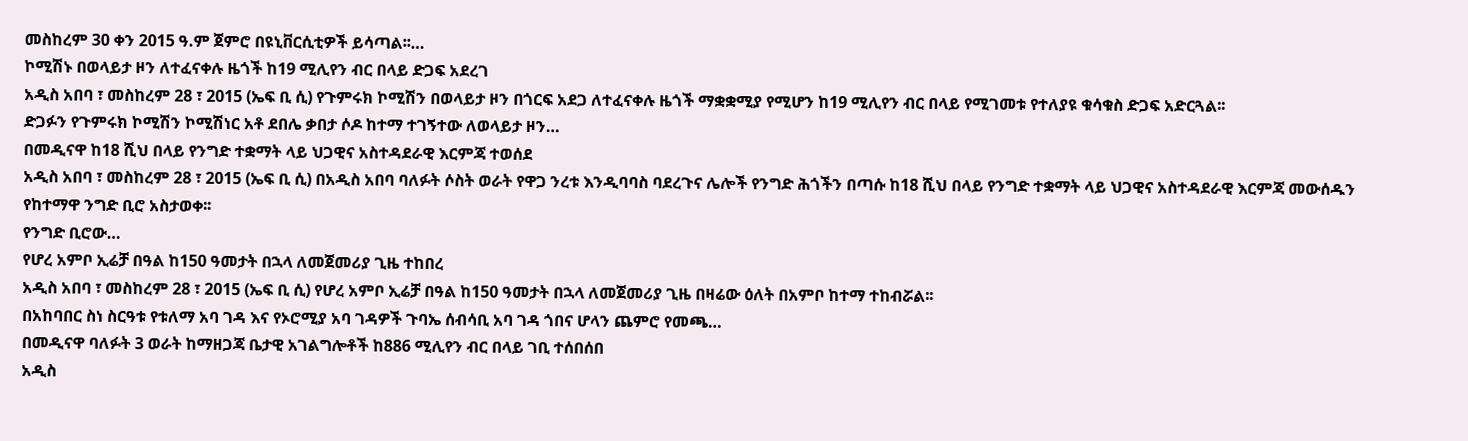መስከረም 30 ቀን 2015 ዓ.ም ጀምሮ በዩኒቨርሲቲዎች ይሳጣል፡፡…
ኮሚሽኑ በወላይታ ዞን ለተፈናቀሉ ዜጎች ከ19 ሚሊየን ብር በላይ ድጋፍ አደረገ
አዲስ አበባ ፣ መስከረም 28 ፣ 2015 (ኤፍ ቢ ሲ) የጉምሩክ ኮሚሽን በወላይታ ዞን በጎርፍ አደጋ ለተፈናቀሉ ዜጎች ማቋቋሚያ የሚሆን ከ19 ሚሊየን ብር በላይ የሚገመቱ የተለያዩ ቁሳቁስ ድጋፍ አድርጓል፡፡
ድጋፉን የጉምሩክ ኮሚሽን ኮሚሽነር አቶ ደበሌ ቃበታ ሶዶ ከተማ ተገኝተው ለወላይታ ዞን…
በመዲናዋ ከ18 ሺህ በላይ የንግድ ተቋማት ላይ ህጋዊና አስተዳደራዊ እርምጃ ተወሰደ
አዲስ አበባ ፣ መስከረም 28 ፣ 2015 (ኤፍ ቢ ሲ) በአዲስ አበባ ባለፉት ሶስት ወራት የዋጋ ንረቱ እንዲባባስ ባደረጉና ሌሎች የንግድ ሕጎችን በጣሱ ከ18 ሺህ በላይ የንግድ ተቋማት ላይ ህጋዊና አስተዳደራዊ እርምጃ መውሰዱን የከተማዋ ንግድ ቢሮ አስታወቀ፡፡
የንግድ ቢሮው…
የሆረ አምቦ ኢሬቻ በዓል ከ150 ዓመታት በኋላ ለመጀመሪያ ጊዜ ተከበረ
አዲስ አበባ ፣ መስከረም 28 ፣ 2015 (ኤፍ ቢ ሲ) የሆረ አምቦ ኢሬቻ በዓል ከ150 ዓመታት በኋላ ለመጀመሪያ ጊዜ በዛሬው ዕለት በአምቦ ከተማ ተከብሯል፡፡
በአከባበር ስነ ስርዓቱ የቱለማ አባ ገዳ እና የኦሮሚያ አባ ገዳዎች ጉባኤ ሰብሳቢ አባ ገዳ ጎበና ሆላን ጨምሮ የመጫ…
በመዲናዋ ባለፉት 3 ወራት ከማዘጋጃ ቤታዊ አገልግሎቶች ከ886 ሚሊየን ብር በላይ ገቢ ተሰበሰበ
አዲስ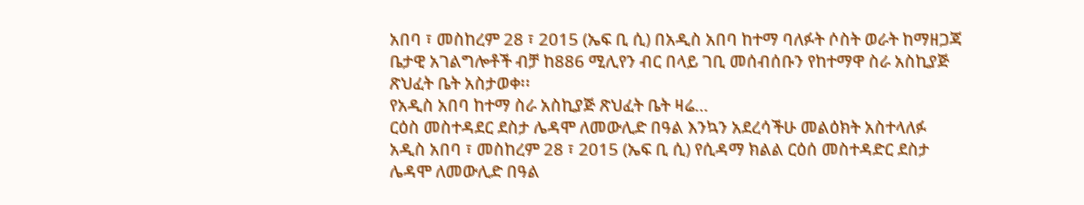አበባ ፣ መስከረም 28 ፣ 2015 (ኤፍ ቢ ሲ) በአዲስ አበባ ከተማ ባለፉት ሶስት ወራት ከማዘጋጃ ቤታዊ አገልግሎቶች ብቻ ከ886 ሚሊየን ብር በላይ ገቢ መሰብሰቡን የከተማዋ ስራ አስኪያጅ ጽህፈት ቤት አስታወቀ፡፡
የአዲስ አበባ ከተማ ስራ አስኪያጅ ጽህፈት ቤት ዛሬ…
ርዕስ መስተዳደር ደስታ ሌዳሞ ለመውሊድ በዓል እንኳን አደረሳችሁ መልዕክት አስተላለፉ
አዲስ አበባ ፣ መስከረም 28 ፣ 2015 (ኤፍ ቢ ሲ) የሲዳማ ክልል ርዕሰ መስተዳድር ደስታ ሌዳሞ ለመውሊድ በዓል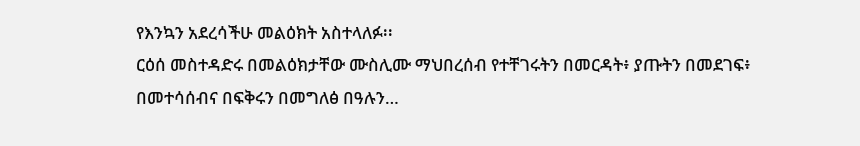የእንኳን አደረሳችሁ መልዕክት አስተላለፉ፡፡
ርዕሰ መስተዳድሩ በመልዕክታቸው ሙስሊሙ ማህበረሰብ የተቸገሩትን በመርዳት፥ ያጡትን በመደገፍ፥ በመተሳሰብና በፍቅሩን በመግለፅ በዓሉን…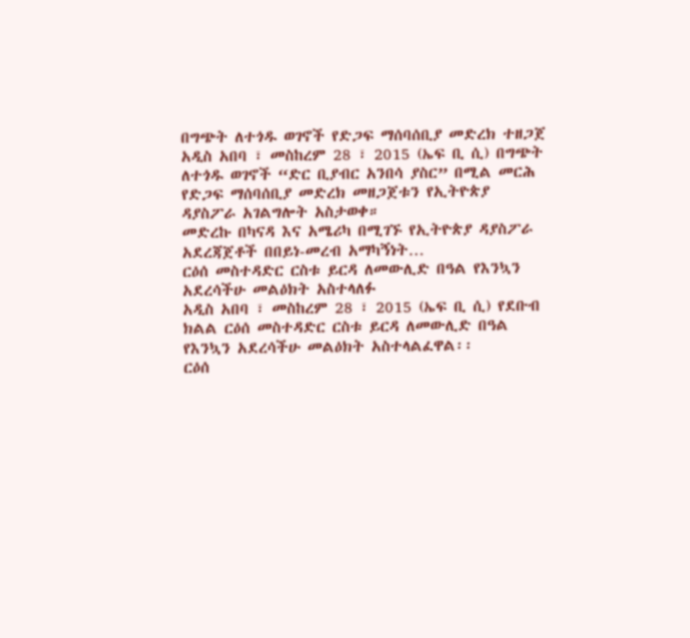በግጭት ለተጎዱ ወገኖች የድጋፍ ማሰባሰቢያ መድረክ ተዘጋጀ
አዲስ አበባ ፣ መስከረም 28 ፣ 2015 (ኤፍ ቢ ሲ) በግጭት ለተጎዱ ወገኖች “ድር ቢያብር አንበሳ ያስር” በሚል መርሕ የድጋፍ ማሰባሰቢያ መድረክ መዘጋጀቱን የኢትዮጵያ ዳያስፖራ አገልግሎት አስታወቀ።
መድረኩ በካናዳ እና አሜሪካ በሚገኙ የኢትዮጵያ ዳያስፖራ አደረጃጀቶች በበይነ-መረብ አማካኝነት…
ርዕሰ መስተዳድር ርስቱ ይርዳ ለመውሊድ በዓል የእንኳን አደረሳችሁ መልዕክት አስተላለፉ
አዲስ አበባ ፣ መስከረም 28 ፣ 2015 (ኤፍ ቢ ሲ) የደቡብ ክልል ርዕሰ መስተዳድር ርስቱ ይርዳ ለመውሊድ በዓል የእንኳን አደረሳችሁ መልዕክት አስተላልፈዋል፡፡
ርዕሰ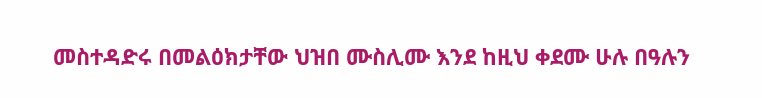መስተዳድሩ በመልዕክታቸው ህዝበ ሙስሊሙ እንደ ከዚህ ቀደሙ ሁሉ በዓሉን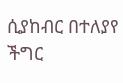ሲያከብር በተለያየ ችግር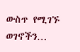ውስጥ የሚገኙ ወገኖችን…